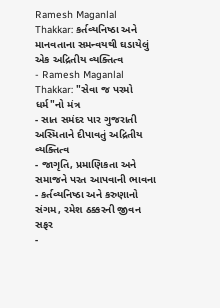Ramesh Maganlal Thakkar: કર્તવ્યનિષ્ઠા અને માનવતાના સમન્વયથી ઘડાયેલું એક અદ્રિતીય વ્યક્તિત્વ
- Ramesh Maganlal Thakkar: "સેવા જ પરમો ધર્મ"નો મંત્ર
- સાત સમંદર પાર ગુજરાતી અસ્મિતાને દીપાવતું અદ્રિતીય વ્યક્તિત્વ
- જાગૃતિ, પ્રમાણિકતા અને સમાજને પરત આપવાની ભાવના
- કર્તવ્યનિષ્ઠા અને કરુણાનો સંગમ, રમેશ ઠક્કરની જીવન સફર
-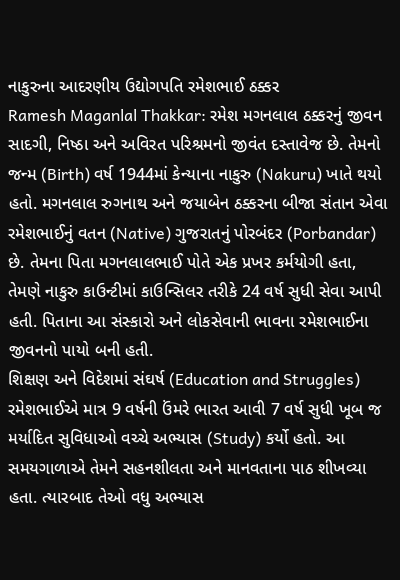નાકુરુના આદરણીય ઉદ્યોગપતિ રમેશભાઈ ઠક્કર
Ramesh Maganlal Thakkar: રમેશ મગનલાલ ઠક્કરનું જીવન સાદગી, નિષ્ઠા અને અવિરત પરિશ્રમનો જીવંત દસ્તાવેજ છે. તેમનો જન્મ (Birth) વર્ષ 1944માં કેન્યાના નાકુરુ (Nakuru) ખાતે થયો હતો. મગનલાલ રુગનાથ અને જયાબેન ઠક્કરના બીજા સંતાન એવા રમેશભાઈનું વતન (Native) ગુજરાતનું પોરબંદર (Porbandar) છે. તેમના પિતા મગનલાલભાઈ પોતે એક પ્રખર કર્મયોગી હતા, તેમણે નાકુરુ કાઉન્ટીમાં કાઉન્સિલર તરીકે 24 વર્ષ સુધી સેવા આપી હતી. પિતાના આ સંસ્કારો અને લોકસેવાની ભાવના રમેશભાઈના જીવનનો પાયો બની હતી.
શિક્ષણ અને વિદેશમાં સંઘર્ષ (Education and Struggles)
રમેશભાઈએ માત્ર 9 વર્ષની ઉંમરે ભારત આવી 7 વર્ષ સુધી ખૂબ જ મર્યાદિત સુવિધાઓ વચ્ચે અભ્યાસ (Study) કર્યો હતો. આ સમયગાળાએ તેમને સહનશીલતા અને માનવતાના પાઠ શીખવ્યા હતા. ત્યારબાદ તેઓ વધુ અભ્યાસ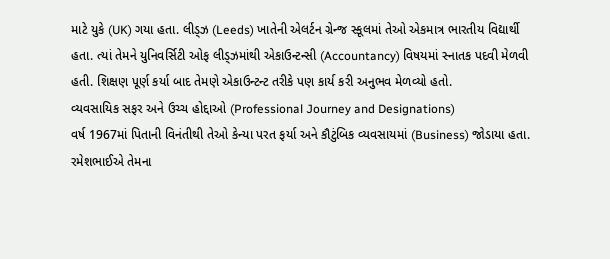માટે યુકે (UK) ગયા હતા. લીડ્ઝ (Leeds) ખાતેની એલર્ટન ગ્રેન્જ સ્કૂલમાં તેઓ એકમાત્ર ભારતીય વિદ્યાર્થી હતા. ત્યાં તેમને યુનિવર્સિટી ઓફ લીડ્ઝમાંથી એકાઉન્ટન્સી (Accountancy) વિષયમાં સ્નાતક પદવી મેળવી હતી. શિક્ષણ પૂર્ણ કર્યા બાદ તેમણે એકાઉન્ટન્ટ તરીકે પણ કાર્ય કરી અનુભવ મેળવ્યો હતો.
વ્યવસાયિક સફર અને ઉચ્ચ હોદ્દાઓ (Professional Journey and Designations)
વર્ષ 1967માં પિતાની વિનંતીથી તેઓ કેન્યા પરત ફર્યા અને કૌટુંબિક વ્યવસાયમાં (Business) જોડાયા હતા. રમેશભાઈએ તેમના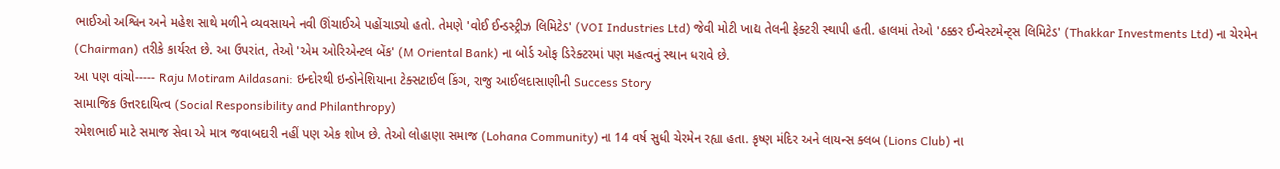ભાઈઓ અશ્વિન અને મહેશ સાથે મળીને વ્યવસાયને નવી ઊંચાઈએ પહોંચાડ્યો હતો. તેમણે 'વોઈ ઈન્ડસ્ટ્રીઝ લિમિટેડ' (VOI Industries Ltd) જેવી મોટી ખાદ્ય તેલની ફેક્ટરી સ્થાપી હતી. હાલમાં તેઓ 'ઠક્કર ઈન્વેસ્ટમેન્ટ્સ લિમિટેડ' (Thakkar Investments Ltd) ના ચેરમેન (Chairman) તરીકે કાર્યરત છે. આ ઉપરાંત, તેઓ 'એમ ઓરિએન્ટલ બેંક' (M Oriental Bank) ના બોર્ડ ઓફ ડિરેક્ટરમાં પણ મહત્વનું સ્થાન ધરાવે છે.
આ પણ વાંચો----- Raju Motiram Aildasani: ઇન્દોરથી ઇન્ડોનેશિયાના ટેક્સટાઈલ કિંગ, રાજુ આઈલદાસાણીની Success Story
સામાજિક ઉત્તરદાયિત્વ (Social Responsibility and Philanthropy)
રમેશભાઈ માટે સમાજ સેવા એ માત્ર જવાબદારી નહીં પણ એક શોખ છે. તેઓ લોહાણા સમાજ (Lohana Community) ના 14 વર્ષ સુધી ચેરમેન રહ્યા હતા. કૃષ્ણ મંદિર અને લાયન્સ ક્લબ (Lions Club) ના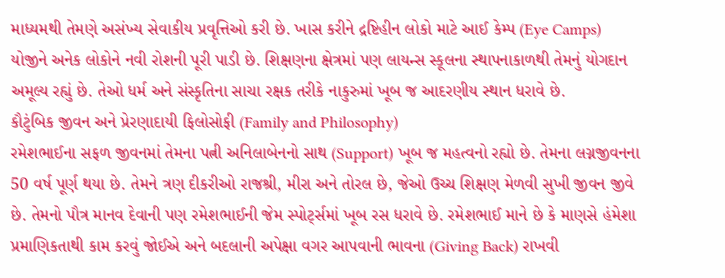માધ્યમથી તેમણે અસંખ્ય સેવાકીય પ્રવૃત્તિઓ કરી છે. ખાસ કરીને દ્રષ્ટિહીન લોકો માટે આઈ કેમ્પ (Eye Camps) યોજીને અનેક લોકોને નવી રોશની પૂરી પાડી છે. શિક્ષણના ક્ષેત્રમાં પણ લાયન્સ સ્કૂલના સ્થાપનાકાળથી તેમનું યોગદાન અમૂલ્ય રહ્યું છે. તેઓ ધર્મ અને સંસ્કૃતિના સાચા રક્ષક તરીકે નાકુરુમાં ખૂબ જ આદરણીય સ્થાન ધરાવે છે.
કૌટુંબિક જીવન અને પ્રેરણાદાયી ફિલોસોફી (Family and Philosophy)
રમેશભાઈના સફળ જીવનમાં તેમના પત્ની અનિલાબેનનો સાથ (Support) ખૂબ જ મહત્વનો રહ્યો છે. તેમના લગ્નજીવનના 50 વર્ષ પૂર્ણ થયા છે. તેમને ત્રણ દીકરીઓ રાજશ્રી, મીરા અને તોરલ છે, જેઓ ઉચ્ચ શિક્ષણ મેળવી સુખી જીવન જીવે છે. તેમનો પૌત્ર માનવ દેવાની પણ રમેશભાઈની જેમ સ્પોર્ટ્સમાં ખૂબ રસ ધરાવે છે. રમેશભાઈ માને છે કે માણસે હંમેશા પ્રમાણિકતાથી કામ કરવું જોઈએ અને બદલાની અપેક્ષા વગર આપવાની ભાવના (Giving Back) રાખવી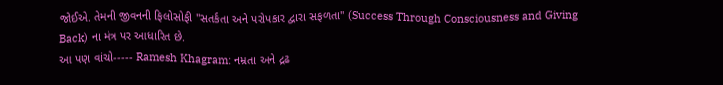જોઈએ. તેમની જીવનની ફિલોસોફી "સતર્કતા અને પરોપકાર દ્વારા સફળતા" (Success Through Consciousness and Giving Back) ના મંત્ર પર આધારિત છે.
આ પણ વાંચો----- Ramesh Khagram: નમ્રતા અને દ્રઢ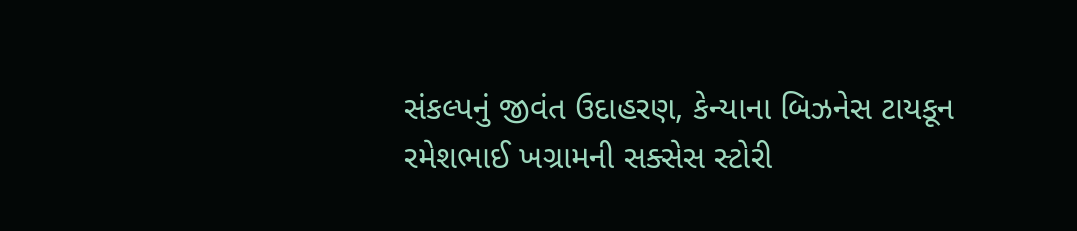સંકલ્પનું જીવંત ઉદાહરણ, કેન્યાના બિઝનેસ ટાયકૂન રમેશભાઈ ખગ્રામની સક્સેસ સ્ટોરી